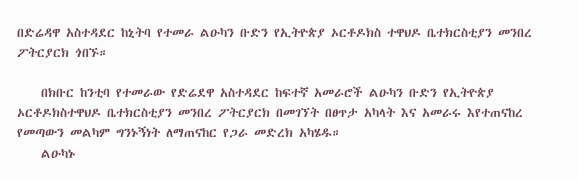በድሬዳዋ አስተዳደር ከኒትባ የተመራ ልዑካን ቡድን የኢትዮጵያ ኦርቶዶክስ ተዋህዶ ቤተክርስቲያን መንበረ ፖትርያርክ ጎበኙ።

    በክቡር ከንቲባ የተመራው የድሬደዋ አስተዳደር ከፍተኛ አመራሮች ልዑካን ቡድን የኢትዮጵያ ኦርቶዶክስተዋህዶ ቤተክርስቲያን መንበረ ፖትርያርክ በመገኘት በፀጥታ አካላት እና አመራሩ እየተጠናከረ የመጣውን መልካም ግንኑኝነት ለማጠናከር የጋራ መድረክ አካሄዱ።
    ልዑካኑ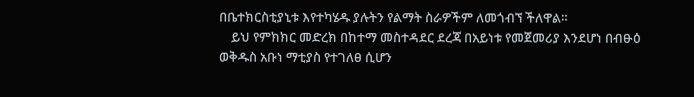በቤተክርስቲያኒቱ እየተካሄዱ ያሉትን የልማት ስራዎችም ለመጎብኘ ችለዋል።
    ይህ የምክክር መድረክ በከተማ መስተዳደር ደረጃ በአይነቱ የመጀመሪያ እንደሆነ በብፁዕ ወቅዱስ አቡነ ማቲያስ የተገለፀ ሲሆን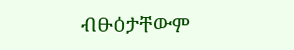ብፁዕታቸውም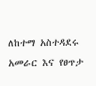ለከተማ አስተዳደሩ አመራር እና የፀጥታ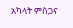አካላት ምስጋና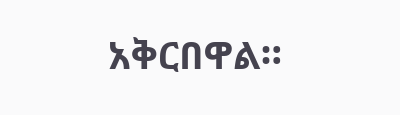አቅርበዋል።